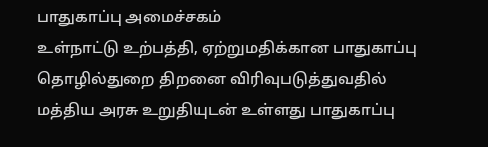பாதுகாப்பு அமைச்சகம்
உள்நாட்டு உற்பத்தி, ஏற்றுமதிக்கான பாதுகாப்பு தொழில்துறை திறனை விரிவுபடுத்துவதில் மத்திய அரசு உறுதியுடன் உள்ளது பாதுகாப்பு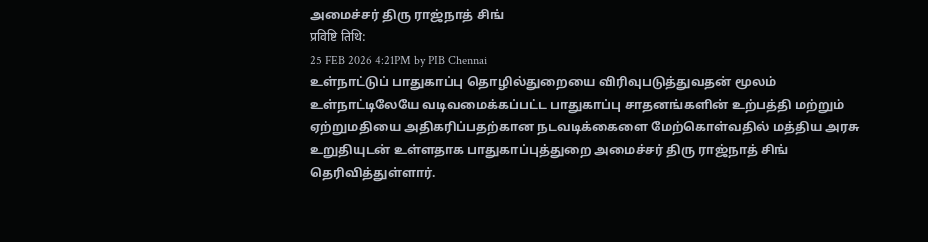அமைச்சர் திரு ராஜ்நாத் சிங்
प्रविष्टि तिथि:
25 FEB 2026 4:21PM by PIB Chennai
உள்நாட்டுப் பாதுகாப்பு தொழில்துறையை விரிவுபடுத்துவதன் மூலம் உள்நாட்டிலேயே வடிவமைக்கப்பட்ட பாதுகாப்பு சாதனங்களின் உற்பத்தி மற்றும் ஏற்றுமதியை அதிகரிப்பதற்கான நடவடிக்கைளை மேற்கொள்வதில் மத்திய அரசு உறுதியுடன் உள்ளதாக பாதுகாப்புத்துறை அமைச்சர் திரு ராஜ்நாத் சிங் தெரிவித்துள்ளார்.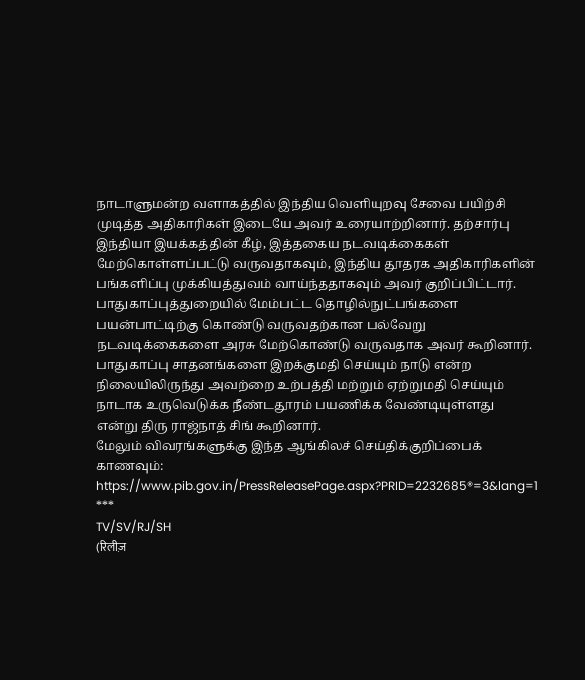நாடாளுமன்ற வளாகத்தில் இந்திய வெளியுறவு சேவை பயிற்சி முடித்த அதிகாரிகள் இடையே அவர் உரையாற்றினார். தற்சார்பு இந்தியா இயக்கத்தின் கீழ், இத்தகைய நடவடிக்கைகள் மேற்கொள்ளப்பட்டு வருவதாகவும், இந்திய தூதரக அதிகாரிகளின் பங்களிப்பு முக்கியத்துவம் வாய்ந்ததாகவும் அவர் குறிப்பிட்டார்.
பாதுகாப்புத்துறையில் மேம்பட்ட தொழில்நுட்பங்களை பயன்பாட்டிற்கு கொண்டு வருவதற்கான பல்வேறு நடவடிக்கைகளை அரசு மேற்கொண்டு வருவதாக அவர் கூறினார். பாதுகாப்பு சாதனங்களை இறக்குமதி செய்யும் நாடு என்ற நிலையிலிருந்து அவற்றை உற்பத்தி மற்றும் ஏற்றுமதி செய்யும் நாடாக உருவெடுக்க நீண்டதூரம் பயணிக்க வேண்டியுள்ளது என்று திரு ராஜ்நாத் சிங் கூறினார்.
மேலும் விவரங்களுக்கு இந்த ஆங்கிலச் செய்திக்குறிப்பைக் காணவும்: https://www.pib.gov.in/PressReleasePage.aspx?PRID=2232685®=3&lang=1
***
TV/SV/RJ/SH
(रिलीज़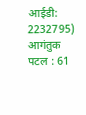आईडी: 2232795)
आगंतुक पटल : 61